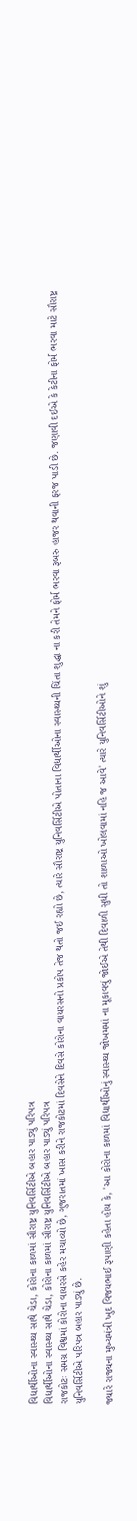વિદ્યાર્થીઓના સ્વાસ્થ્ય સાથે ચેડા, કોરોના કાળમાં સૌરાષ્ટ્ર યુનિવર્સિટીએ બહાર પાડ્યું પરિપત્ર
વિદ્યાર્થીઓના સ્વાસ્થ્ય સાથે ચેડા, કોરોના કાળમાં સૌરાષ્ટ્ર યુનિવર્સિટીએ બહાર પાડ્યું પરિપત્ર
રાજકોટઃ સમગ્ર વિશ્વમાં કોરોના વાયરસે કહેર મચાવ્યો છે, ગુજરાતમાં ખાસ કરીને રાજકોટમાં દિવસેને દિવસે કોરોના વાયરસનો પ્રકોપ તેજ થતો જઈ રહ્યો છે, ત્યારે સૌરાષ્ટ્ર યુનિવર્સિટીએ પોતાના વિદ્યાર્થીઓના સ્વાસ્થ્યની ચિંતા શુદ્ધા ના કરી તેમને ફોર્મ ભરવા રૂબરુ હાજર થવાની ફરજ પાડી છે. જણાવી દઈએ કે કેટીના ફોર્મ ભરવા માટે સૌરાષ્ટ્ર યુનિવર્સિટીએ પરિપત્ર બહાર પાડ્યું છે.

જ્યારે રાજ્યના મુખ્યમંત્રી ખુદ વિજયભાઈ રૂપાણી કહેતા હોય કે, 'આ કોરોના કાળમાં વિદ્યાર્થીઓનું સ્વાસ્થ્ય જોખમમાં ના મૂકાવવું જોઈએ તેથી દિવાળી સુધી તો શાળાઓ ખોલવામાં નહિ જ આવે' ત્યારે યુનિવર્સિટીઓને શું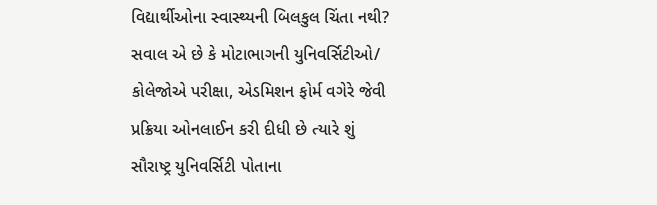વિદ્યાર્થીઓના સ્વાસ્થ્યની બિલકુલ ચિંતા નથી? સવાલ એ છે કે મોટાભાગની યુનિવર્સિટીઓ/ કોલેજોએ પરીક્ષા, એડમિશન ફોર્મ વગેરે જેવી પ્રક્રિયા ઓનલાઈન કરી દીધી છે ત્યારે શું સૌરાષ્ટ્ર યુનિવર્સિટી પોતાના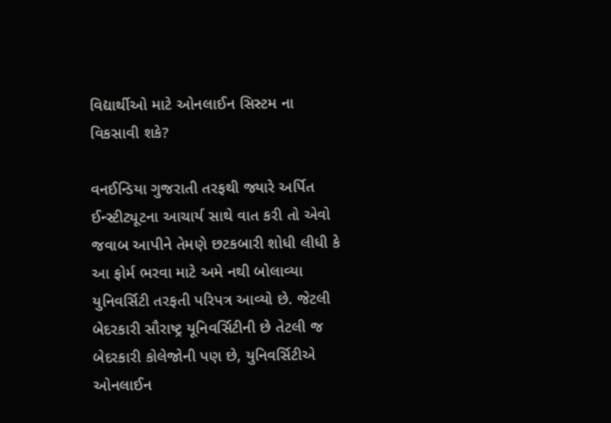વિદ્યાર્થીઓ માટે ઓનલાઈન સિસ્ટમ ના વિકસાવી શકે?

વનઈન્ડિયા ગુજરાતી તરફથી જ્યારે અર્પિત ઈન્સ્ટીટ્યૂટના આચાર્ય સાથે વાત કરી તો એવો જવાબ આપીને તેમણે છટકબારી શોધી લીધી કે આ ફોર્મ ભરવા માટે અમે નથી બોલાવ્યા યુનિવર્સિટી તરફતી પરિપત્ર આવ્યો છે. જેટલી બેદરકારી સૌરાષ્ટ્ર યૂનિવર્સિટીની છે તેટલી જ બેદરકારી કોલેજોની પણ છે, યુનિવર્સિટીએ ઓનલાઈન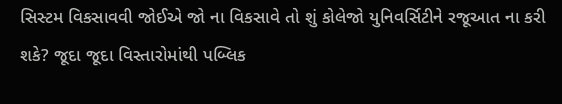સિસ્ટમ વિકસાવવી જોઈએ જો ના વિકસાવે તો શું કોલેજો યુનિવર્સિટીને રજૂઆત ના કરી શકે? જૂદા જૂદા વિસ્તારોમાંથી પબ્લિક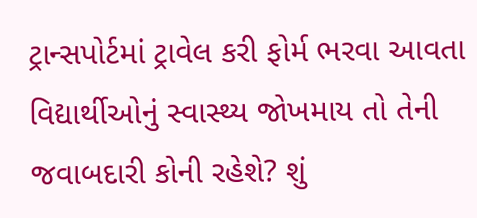ટ્રાન્સપોર્ટમાં ટ્રાવેલ કરી ફોર્મ ભરવા આવતા વિદ્યાર્થીઓનું સ્વાસ્થ્ય જોખમાય તો તેની જવાબદારી કોની રહેશે? શું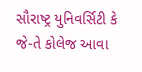સૌરાષ્ટ્ર યુનિવર્સિટી કે જે-તે કોલેજ આવા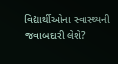વિદ્યાર્થીઓના સ્વાસ્થ્યની જવાબદારી લેશે?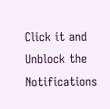Click it and Unblock the Notifications